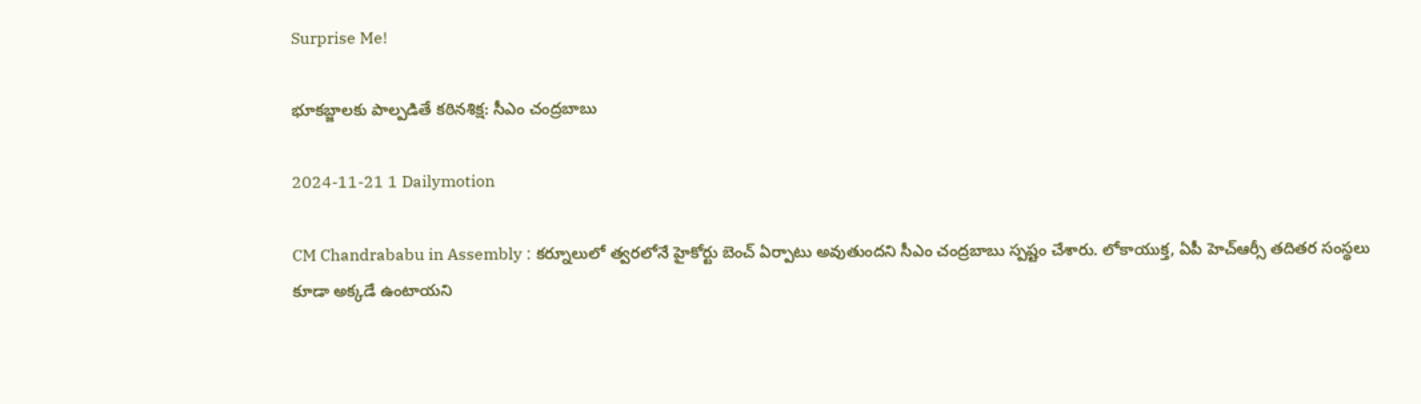Surprise Me!

భూకబ్జాలకు పాల్పడితే కఠినశిక్ష: సీఎం చంద్రబాబు

2024-11-21 1 Dailymotion

CM Chandrababu in Assembly : కర్నూలులో త్వరలోనే హైకోర్టు బెంచ్‌ ఏర్పాటు అవుతుందని సీఎం చంద్రబాబు స్పష్టం చేశారు. లోకాయుక్త, ఏపీ హెచ్‌ఆర్సీ తదితర సంస్థలు కూడా అక్కడే ఉంటాయని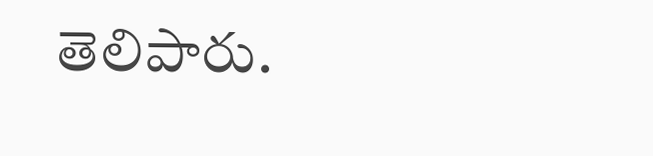తెలిపారు.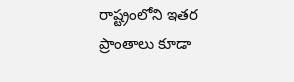రాష్ట్రంలోని ఇతర ప్రాంతాలు కూడా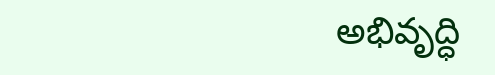అభివృద్ధి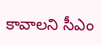కావాలని సీఎం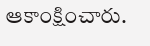ఆకాంక్షించారు.